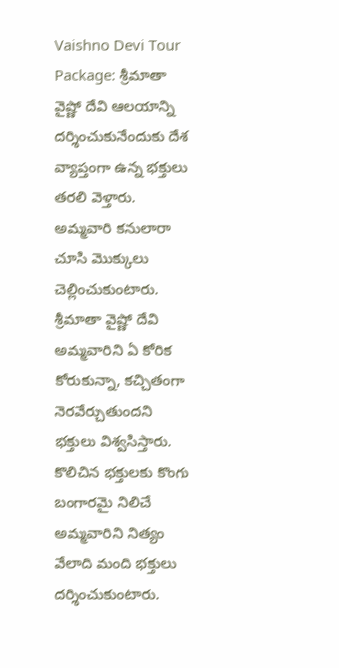Vaishno Devi Tour Package: శ్రీమాతా వైష్ణో దేవి ఆలయాన్ని దర్శించుకునేందుకు దేశ వ్యాప్తంగా ఉన్న భక్తులు తరలి వెళ్తారు. అమ్మవారి కనులారా చూసి మొక్కులు చెల్లించుకుంటారు. శ్రీమాతా వైష్ణో దేవి అమ్మవారిని ఏ కోరిక కోరుకున్నా, కచ్చితంగా నెరవేర్చుతుందని భక్తులు విశ్వసిస్తారు. కొలిచిన భక్తులకు కొంగు బంగారమై నిలిచే అమ్మవారిని నిత్యం వేలాది మంది భక్తులు దర్శించుకుంటారు.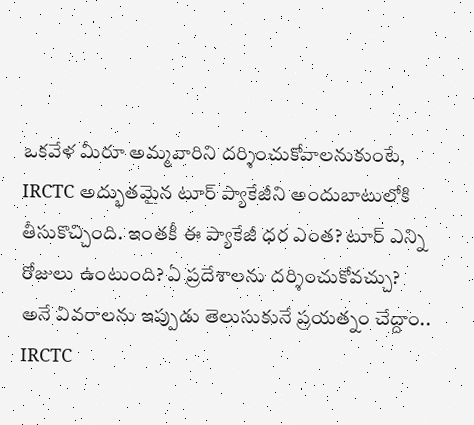ఒకవేళ మీరూ అమ్మవారిని దర్శించుకోవాలనుకుంటే, IRCTC అద్భుతమైన టూర్ ప్యాకేజీని అందుబాటులోకి తీసుకొచ్చింది. ఇంతకీ ఈ ప్యాకేజీ ధర ఎంత? టూర్ ఎన్ని రోజులు ఉంటుంది? ఏ ప్రదేశాలను దర్శించుకోవచ్చు? అనే వివరాలను ఇప్పుడు తెలుసుకునే ప్రయత్నం చేద్దాం..
IRCTC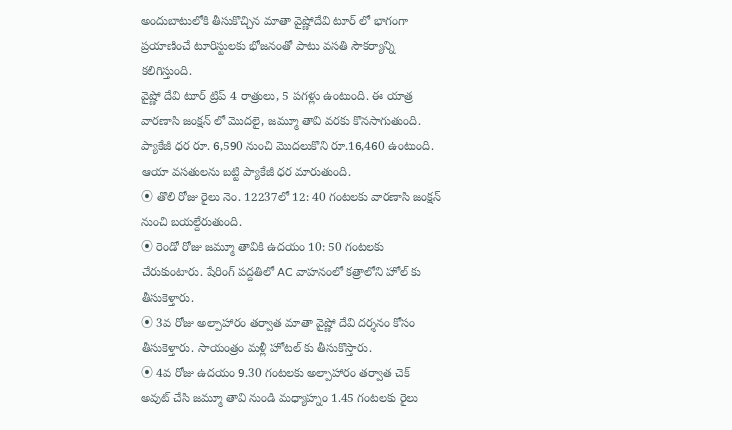అందుబాటులోకి తీసుకొచ్చిన మాతా వైష్ణోదేవి టూర్ లో భాగంగా ప్రయాణించే టూరిస్టులకు భోజనంతో పాటు వసతి సౌకర్యాన్ని కలిగిస్తుంది.
వైష్ణో దేవి టూర్ ట్రిప్ 4 రాత్రులు, 5 పగళ్లు ఉంటుంది. ఈ యాత్ర వారణాసి జంక్షన్ లో మొదలై, జమ్మూ తావి వరకు కొనసాగుతుంది. ప్యాకేజీ ధర రూ. 6,590 నుంచి మొదలుకొని రూ.16,460 ఉంటుంది. ఆయా వసతులను బట్టి ప్యాకేజీ ధర మారుతుంది.
⦿ తొలి రోజు రైలు నెం. 12237లో 12: 40 గంటలకు వారణాసి జంక్షన్ నుంచి బయల్దేరుతుంది.
⦿ రెండో రోజు జమ్మూ తావికి ఉదయం 10: 50 గంటలకు చేరుకుంటారు. షేరింగ్ పద్దతిలో AC వాహనంలో కత్రాలోని హోల్ కు తీసుకెళ్తారు.
⦿ 3వ రోజు అల్పాహారం తర్వాత మాతా వైష్ణో దేవి దర్శనం కోసం తీసుకెళ్తారు. సాయంత్రం మళ్లీ హోటల్ కు తీసుకొస్తారు.
⦿ 4వ రోజు ఉదయం 9.30 గంటలకు అల్పాహారం తర్వాత చెక్ అవుట్ చేసి జమ్మూ తావి నుండి మధ్యాహ్నం 1.45 గంటలకు రైలు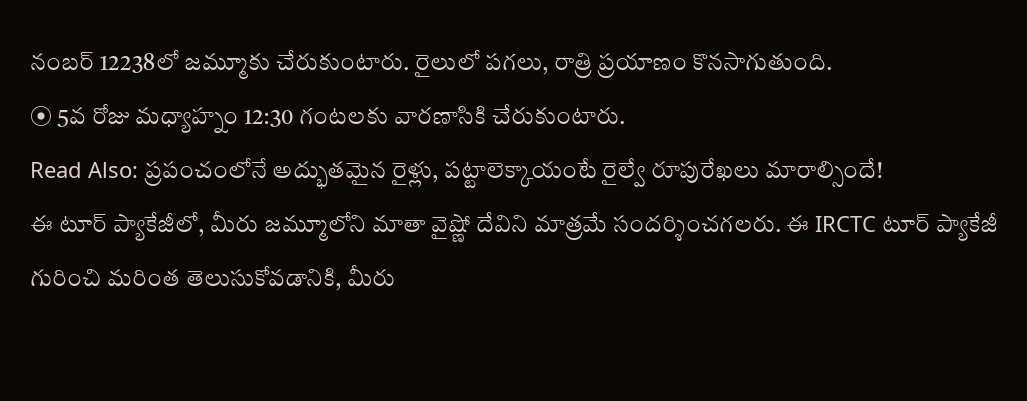నంబర్ 12238లో జమ్మూకు చేరుకుంటారు. రైలులో పగలు, రాత్రి ప్రయాణం కొనసాగుతుంది.
⦿ 5వ రోజు మధ్యాహ్నం 12:30 గంటలకు వారణాసికి చేరుకుంటారు.
Read Also: ప్రపంచంలోనే అద్భుతమైన రైళ్లు, పట్టాలెక్కాయంటే రైల్వే రూపురేఖలు మారాల్సిందే!
ఈ టూర్ ప్యాకేజీలో, మీరు జమ్మూలోని మాతా వైష్ణో దేవిని మాత్రమే సందర్శించగలరు. ఈ IRCTC టూర్ ప్యాకేజీ గురించి మరింత తెలుసుకోవడానికి, మీరు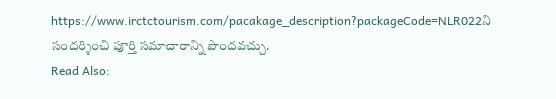https://www.irctctourism.com/pacakage_description?packageCode=NLR022ని సందర్శించి పూర్తి సమాచారాన్ని పొందవచ్చు.
Read Also: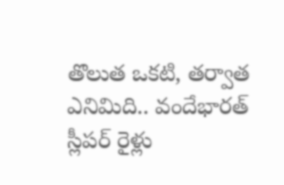తొలుత ఒకటి, తర్వాత ఎనిమిది.. వందేభారత్ స్లీపర్ రైళ్లు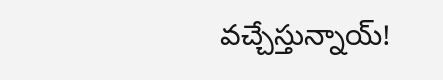వచ్చేస్తున్నాయ్!